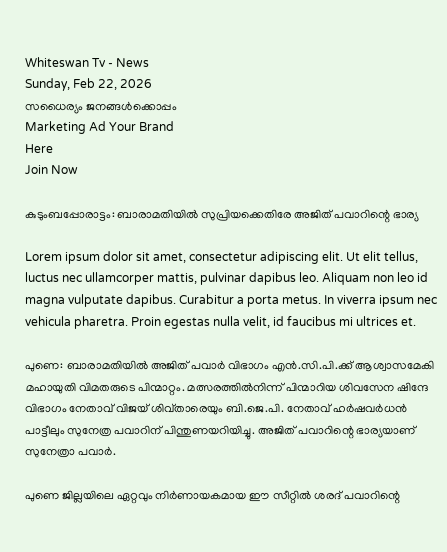Whiteswan Tv - News
Sunday, Feb 22, 2026
സധൈര്യം ജനങ്ങൾക്കൊപ്പം
Marketing Ad Your Brand
Here
Join Now

കുടുംബപ്പോരാട്ടം: ബാരാമതിയില്‍ സുപ്രിയക്കെതിരേ അജിത് പവാറിന്റെ ഭാര്യ

Lorem ipsum dolor sit amet, consectetur adipiscing elit. Ut elit tellus, luctus nec ullamcorper mattis, pulvinar dapibus leo. Aliquam non leo id magna vulputate dapibus. Curabitur a porta metus. In viverra ipsum nec vehicula pharetra. Proin egestas nulla velit, id faucibus mi ultrices et.

പുണെ: ബാരാമതിയില്‍ അജിത് പവാര്‍ വിഭാഗം എന്‍.സി.പി.ക്ക് ആശ്വാസമേകി മഹായുതി വിമതരുടെ പിന്മാറ്റം. മത്സരത്തില്‍നിന്ന് പിന്മാറിയ ശിവസേന ഷിന്ദേ വിഭാഗം നേതാവ് വിജയ് ശിവ്താരെയും ബി.ജെ.പി. നേതാവ് ഹര്‍ഷവര്‍ധന്‍ പാട്ടീലും സുനേത്ര പവാറിന് പിന്തുണയറിയിച്ചു. അജിത് പവാറിന്റെ ഭാര്യയാണ് സുനേത്രാ പവാര്‍.

പുണെ ജില്ലയിലെ ഏറ്റവും നിര്‍ണായകമായ ഈ സീറ്റില്‍ ശരദ് പവാറിന്റെ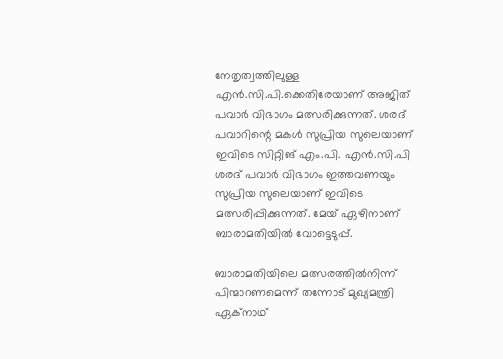നേതൃത്വത്തിലുള്ള എന്‍.സി.പി.ക്കെതിരേയാണ് അജിത് പവാര്‍ വിഭാഗം മത്സരിക്കുന്നത്. ശരദ് പവാറിന്റെ മകള്‍ സുപ്രിയ സുലെയാണ് ഇവിടെ സിറ്റിങ് എം.പി. എന്‍.സി.പി ശരദ് പവാര്‍ വിഭാഗം ഇത്തവണയും സുപ്രിയ സുലെയാണ് ഇവിടെ മത്സരിപ്പിക്കുന്നത്. മേയ് ഏഴിനാണ് ബാരാമതിയില്‍ വോട്ടെടുപ്പ്.

ബാരാമതിയിലെ മത്സരത്തില്‍നിന്ന് പിന്മാറണമെന്ന് തന്നോട് മുഖ്യമന്ത്രി ഏക്‌നാഥ്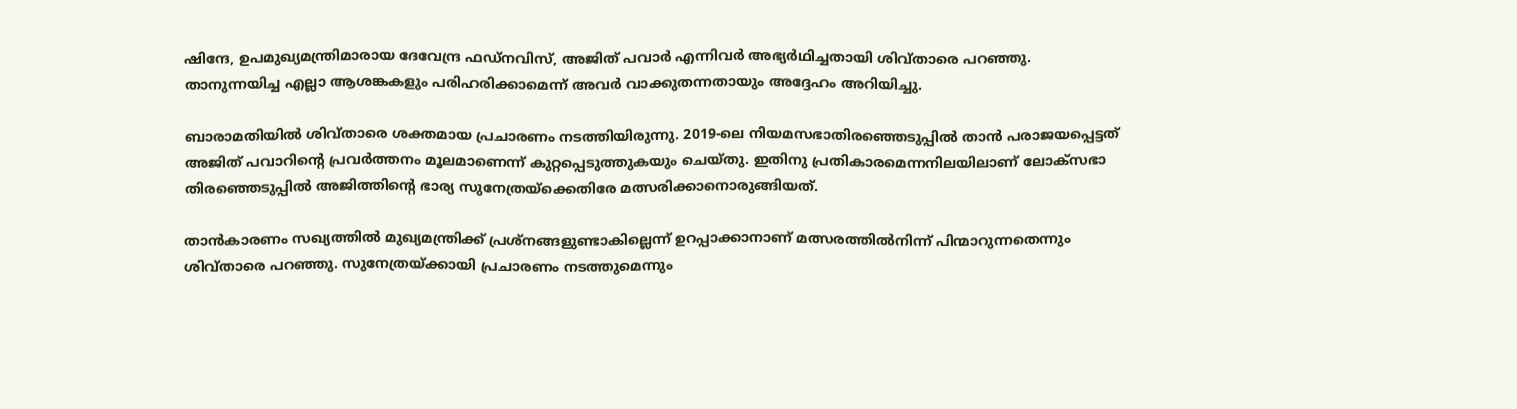ഷിന്ദേ, ഉപമുഖ്യമന്ത്രിമാരായ ദേവേന്ദ്ര ഫഡ്നവിസ്, അജിത് പവാര്‍ എന്നിവര്‍ അഭ്യര്‍ഥിച്ചതായി ശിവ്താരെ പറഞ്ഞു. താനുന്നയിച്ച എല്ലാ ആശങ്കകളും പരിഹരിക്കാമെന്ന് അവര്‍ വാക്കുതന്നതായും അദ്ദേഹം അറിയിച്ചു.

ബാരാമതിയില്‍ ശിവ്താരെ ശക്തമായ പ്രചാരണം നടത്തിയിരുന്നു. 2019-ലെ നിയമസഭാതിരഞ്ഞെടുപ്പില്‍ താന്‍ പരാജയപ്പെട്ടത് അജിത് പവാറിന്റെ പ്രവര്‍ത്തനം മൂലമാണെന്ന് കുറ്റപ്പെടുത്തുകയും ചെയ്തു. ഇതിനു പ്രതികാരമെന്നനിലയിലാണ് ലോക്സഭാ തിരഞ്ഞെടുപ്പില്‍ അജിത്തിന്റെ ഭാര്യ സുനേത്രയ്‌ക്കെതിരേ മത്സരിക്കാനൊരുങ്ങിയത്.

താന്‍കാരണം സഖ്യത്തില്‍ മുഖ്യമന്ത്രിക്ക് പ്രശ്‌നങ്ങളുണ്ടാകില്ലെന്ന് ഉറപ്പാക്കാനാണ് മത്സരത്തില്‍നിന്ന് പിന്മാറുന്നതെന്നും ശിവ്താരെ പറഞ്ഞു. സുനേത്രയ്ക്കായി പ്രചാരണം നടത്തുമെന്നും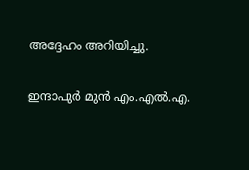അദ്ദേഹം അറിയിച്ചു.

ഇന്ദാപുര്‍ മുന്‍ എം.എല്‍.എ.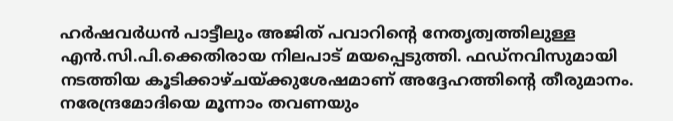ഹര്‍ഷവര്‍ധന്‍ പാട്ടീലും അജിത് പവാറിന്റെ നേതൃത്വത്തിലുള്ള എന്‍.സി.പി.ക്കെതിരായ നിലപാട് മയപ്പെടുത്തി. ഫഡ്നവിസുമായി നടത്തിയ കൂടിക്കാഴ്ചയ്ക്കുശേഷമാണ് അദ്ദേഹത്തിന്റെ തീരുമാനം. നരേന്ദ്രമോദിയെ മൂന്നാം തവണയും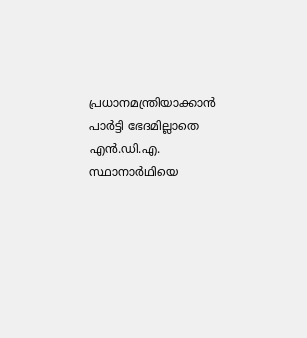പ്രധാനമന്ത്രിയാക്കാന്‍ പാര്‍ട്ടി ഭേദമില്ലാതെ എന്‍.ഡി.എ. സ്ഥാനാര്‍ഥിയെ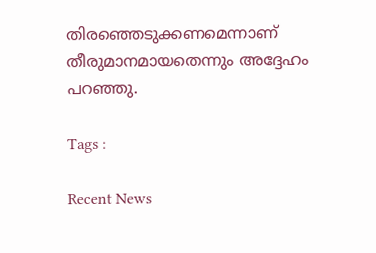തിരഞ്ഞെടുക്കണമെന്നാണ് തീരുമാനമായതെന്നും അദ്ദേഹം പറഞ്ഞു.

Tags :

Recent News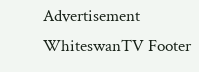Advertisement
WhiteswanTV Footer